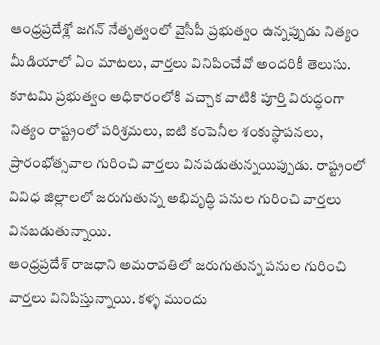ఆంధ్రప్రదేశ్లో జగన్ నేతృత్వంలో వైసీపీ ప్రభుత్వం ఉన్నప్పుడు నిత్యం మీడియాలో ఏం మాటలు, వార్తలు వినిపించేవో అందరికీ తెలుసు.
కూటమి ప్రభుత్వం అధికారంలోకి వచ్చాక వాటికి పూర్తి విరుద్ధంగా నిత్యం రాష్ట్రంలో పరిశ్రమలు, ఐటి కంపెనీల శంకుస్థాపనలు, ప్రారంభోత్సవాల గురించి వార్తలు వినపడుతున్నయిప్పుడు. రాష్ట్రంలో వివిధ జిల్లాలలో జరుగుతున్న అభివృద్ధి పనుల గురించి వార్తలు వినబడుతున్నాయి.
ఆంధ్రప్రదేశ్ రాజధాని అమరావతిలో జరుగుతున్న పనుల గురించి వార్తలు వినిపిస్తున్నాయి. కళ్ళ ముందు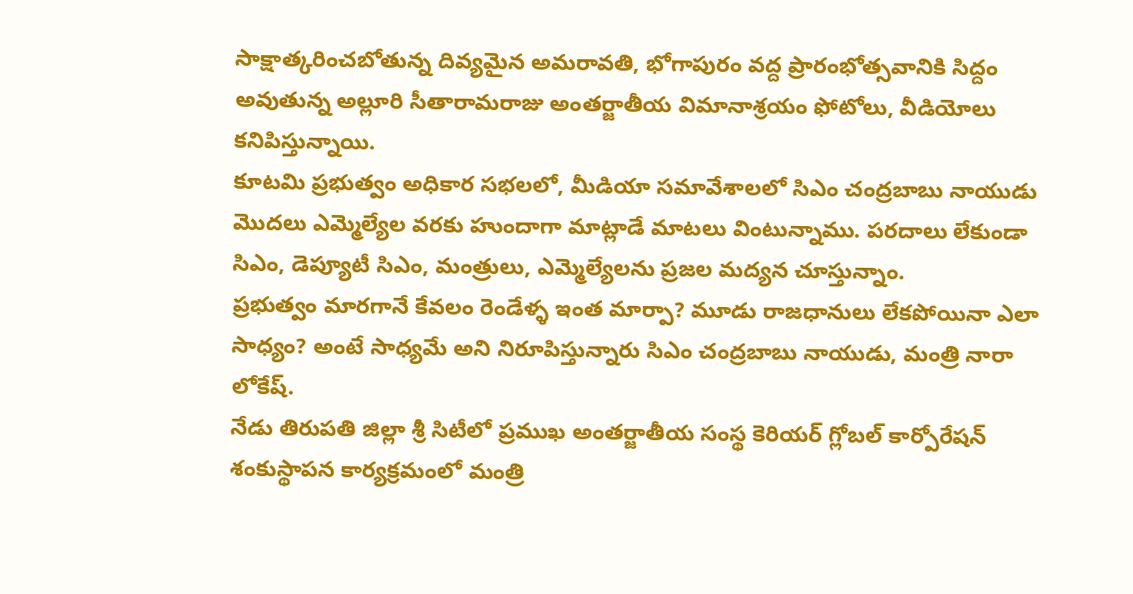సాక్షాత్కరించబోతున్న దివ్యమైన అమరావతి, భోగాపురం వద్ద ప్రారంభోత్సవానికి సిద్దం అవుతున్న అల్లూరి సీతారామరాజు అంతర్జాతీయ విమానాశ్రయం ఫోటోలు, వీడియోలు కనిపిస్తున్నాయి.
కూటమి ప్రభుత్వం అధికార సభలలో, మీడియా సమావేశాలలో సిఎం చంద్రబాబు నాయుడు మొదలు ఎమ్మెల్యేల వరకు హుందాగా మాట్లాడే మాటలు వింటున్నాము. పరదాలు లేకుండా సిఎం, డెప్యూటీ సిఎం, మంత్రులు, ఎమ్మెల్యేలను ప్రజల మద్యన చూస్తున్నాం.
ప్రభుత్వం మారగానే కేవలం రెండేళ్ళ ఇంత మార్పా? మూడు రాజధానులు లేకపోయినా ఎలా సాధ్యం? అంటే సాధ్యమే అని నిరూపిస్తున్నారు సిఎం చంద్రబాబు నాయుడు, మంత్రి నారా లోకేష్.
నేడు తిరుపతి జిల్లా శ్రీ సిటీలో ప్రముఖ అంతర్జాతీయ సంస్థ కెరియర్ గ్లోబల్ కార్పోరేషన్ శంకుస్థాపన కార్యక్రమంలో మంత్రి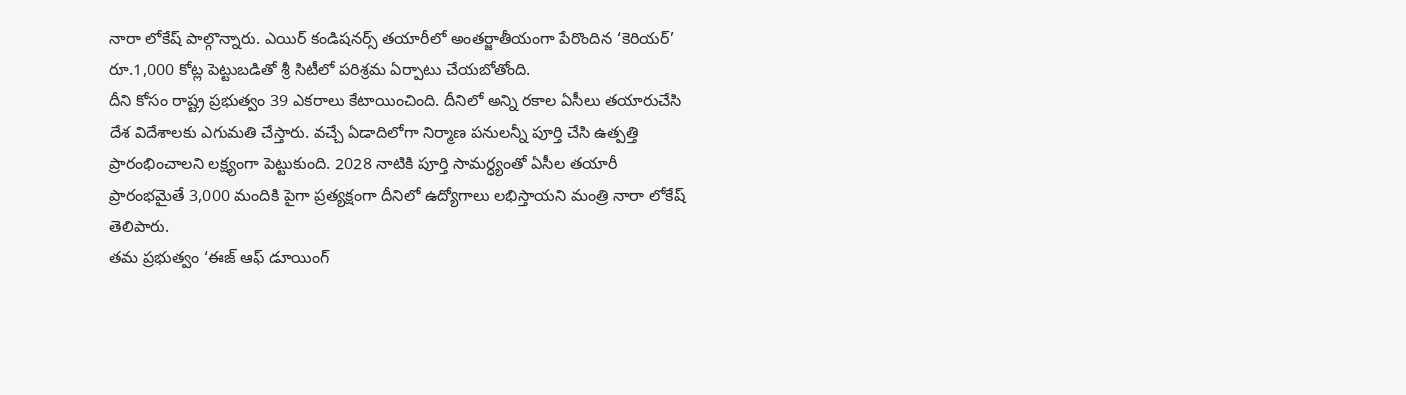నారా లోకేష్ పాల్గొన్నారు. ఎయిర్ కండిషనర్స్ తయారీలో అంతర్జాతీయంగా పేరొందిన ‘కెరియర్’ రూ.1,000 కోట్ల పెట్టుబడితో శ్రీ సిటీలో పరిశ్రమ ఏర్పాటు చేయబోతోంది.
దీని కోసం రాష్ట్ర ప్రభుత్వం 39 ఎకరాలు కేటాయించింది. దీనిలో అన్ని రకాల ఏసీలు తయారుచేసి దేశ విదేశాలకు ఎగుమతి చేస్తారు. వచ్చే ఏడాదిలోగా నిర్మాణ పనులన్నీ పూర్తి చేసి ఉత్పత్తి ప్రారంభించాలని లక్ష్యంగా పెట్టుకుంది. 2028 నాటికి పూర్తి సామర్ధ్యంతో ఏసీల తయారీ ప్రారంభమైతే 3,000 మందికి పైగా ప్రత్యక్షంగా దీనిలో ఉద్యోగాలు లభిస్తాయని మంత్రి నారా లోకేష్ తెలిపారు.
తమ ప్రభుత్వం ‘ఈజ్ ఆఫ్ డూయింగ్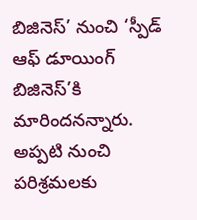బిజినెస్’ నుంచి ‘స్పీడ్ ఆఫ్ డూయింగ్ బిజినెస్’కి మారిందనన్నారు. అప్పటి నుంచి పరిశ్రమలకు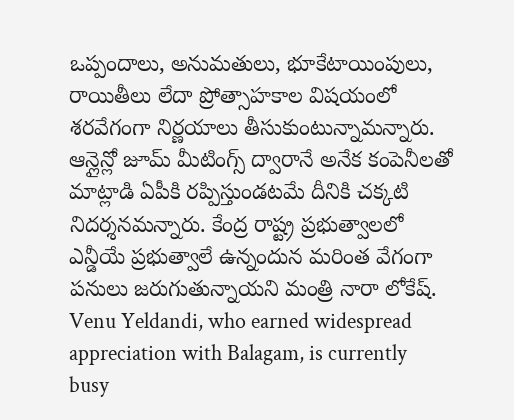ఒప్పందాలు, అనుమతులు, భూకేటాయింపులు, రాయితీలు లేదా ప్రోత్సాహకాల విషయంలో శరవేగంగా నిర్ణయాలు తీసుకుంటున్నామన్నారు. ఆన్లైన్లో జూమ్ మీటింగ్స్ ద్వారానే అనేక కంపెనీలతో మాట్లాడి ఏపీకి రప్పిస్తుండటమే దీనికి చక్కటి నిదర్శనమన్నారు. కేంద్ర రాష్ట్ర ప్రభుత్వాలలో ఎన్డీయే ప్రభుత్వాలే ఉన్నందున మరింత వేగంగా పనులు జరుగుతున్నాయని మంత్రి నారా లోకేష్.
Venu Yeldandi, who earned widespread appreciation with Balagam, is currently busy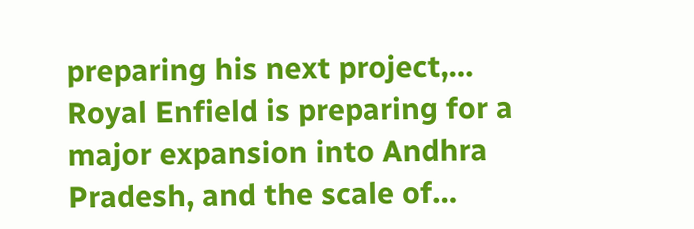preparing his next project,…
Royal Enfield is preparing for a major expansion into Andhra Pradesh, and the scale of…